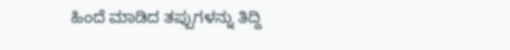ಹಿಂದೆ ಮಾಡಿದ ತಪ್ಪುಗಳನ್ನು ತಿದ್ದಿ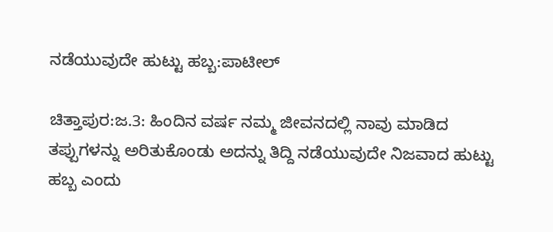ನಡೆಯುವುದೇ ಹುಟ್ಟು ಹಬ್ಬ:ಪಾಟೀಲ್

ಚಿತ್ತಾಪುರ:ಜ.3: ಹಿಂದಿನ ವರ್ಷ ನಮ್ಮ ಜೀವನದಲ್ಲಿ ನಾವು ಮಾಡಿದ ತಪ್ಪುಗಳನ್ನು ಅರಿತುಕೊಂಡು ಅದನ್ನು ತಿದ್ದಿ ನಡೆಯುವುದೇ ನಿಜವಾದ ಹುಟ್ಟು ಹಬ್ಬ ಎಂದು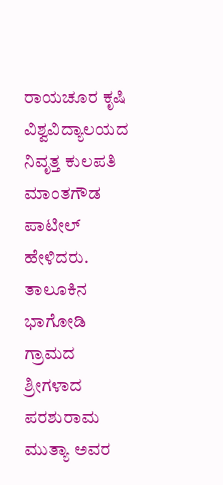ರಾಯಚೂರ ಕೃಷಿ ವಿಶ್ವವಿದ್ಯಾಲಯದ ನಿವೃತ್ತ ಕುಲಪತಿ ಮಾಂತಗೌಡ ಪಾಟೀಲ್ ಹೇಳಿದರು.
ತಾಲೂಕಿನ ಭಾಗೋಡಿ ಗ್ರಾಮದ ಶ್ರೀಗಳಾದ ಪರಶುರಾಮ ಮುತ್ಯಾ ಅವರ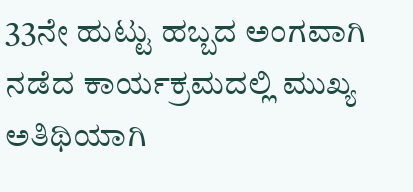33ನೇ ಹುಟ್ಟು ಹಬ್ಬದ ಅಂಗವಾಗಿ ನಡೆದ ಕಾರ್ಯಕ್ರಮದಲ್ಲಿ ಮುಖ್ಯ ಅತಿಥಿಯಾಗಿ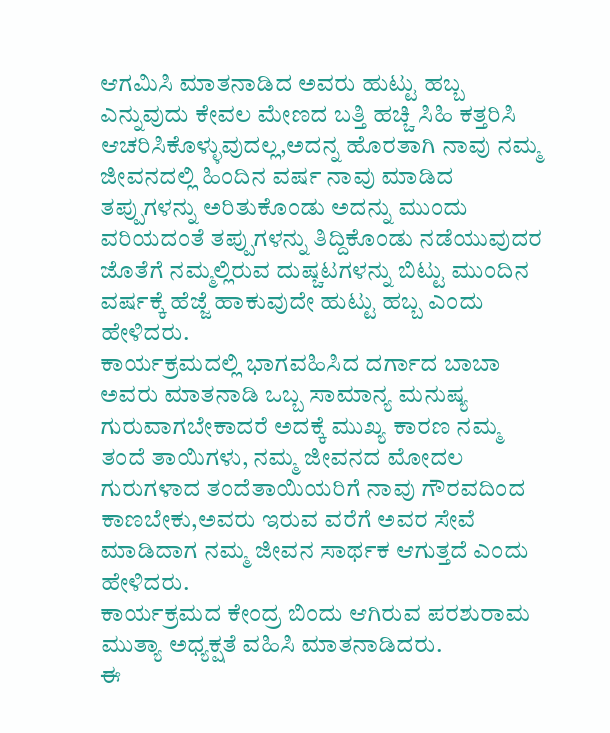ಆಗಮಿಸಿ ಮಾತನಾಡಿದ ಅವರು ಹುಟ್ಟು ಹಬ್ಬ ಎನ್ನುವುದು ಕೇವಲ ಮೇಣದ ಬತ್ತಿ ಹಚ್ಚಿ ಸಿಹಿ ಕತ್ತರಿಸಿ ಆಚರಿಸಿಕೊಳ್ಳುವುದಲ್ಲ,ಅದನ್ನ ಹೊರತಾಗಿ ನಾವು ನಮ್ಮ ಜೀವನದಲ್ಲಿ ಹಿಂದಿನ ವರ್ಷ ನಾವು ಮಾಡಿದ ತಪ್ಪುಗಳನ್ನು ಅರಿತುಕೊಂಡು ಅದನ್ನು ಮುಂದು ವರಿಯದಂತೆ ತಪ್ಪುಗಳನ್ನು ತಿದ್ದಿಕೊಂಡು ನಡೆಯುವುದರ ಜೊತೆಗೆ ನಮ್ಮಲ್ಲಿರುವ ದುಷ್ಚಟಗಳನ್ನು ಬಿಟ್ಟು ಮುಂದಿನ ವರ್ಷಕ್ಕೆ ಹೆಜ್ಜೆ ಹಾಕುವುದೇ ಹುಟ್ಟು ಹಬ್ಬ ಎಂದು ಹೇಳಿದರು.
ಕಾರ್ಯಕ್ರಮದಲ್ಲಿ ಭಾಗವಹಿಸಿದ ದರ್ಗಾದ ಬಾಬಾ ಅವರು ಮಾತನಾಡಿ ಒಬ್ಬ ಸಾಮಾನ್ಯ ಮನುಷ್ಯ ಗುರುವಾಗಬೇಕಾದರೆ ಅದಕ್ಕೆ ಮುಖ್ಯ ಕಾರಣ ನಮ್ಮ ತಂದೆ ತಾಯಿಗಳು, ನಮ್ಮ ಜೀವನದ ಮೋದಲ ಗುರುಗಳಾದ ತಂದೆತಾಯಿಯರಿಗೆ ನಾವು ಗೌರವದಿಂದ ಕಾಣಬೇಕು,ಅವರು ಇರುವ ವರೆಗೆ ಅವರ ಸೇವೆ ಮಾಡಿದಾಗ ನಮ್ಮ ಜೀವನ ಸಾರ್ಥಕ ಆಗುತ್ತದೆ ಎಂದು ಹೇಳಿದರು.
ಕಾರ್ಯಕ್ರಮದ ಕೇಂದ್ರ ಬಿಂದು ಆಗಿರುವ ಪರಶುರಾಮ ಮುತ್ಯಾ ಅಧ್ಯಕ್ಷತೆ ವಹಿಸಿ ಮಾತನಾಡಿದರು.
ಈ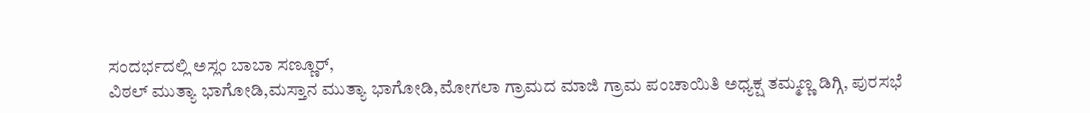ಸಂದರ್ಭದಲ್ಲಿ ಅಸ್ಲಂ ಬಾಬಾ ಸಣ್ಣೂರ್,
ವಿಠಲ್ ಮುತ್ಯಾ ಭಾಗೋಡಿ,ಮಸ್ತಾನ ಮುತ್ಯಾ ಭಾಗೋಡಿ,ಮೋಗಲಾ ಗ್ರಾಮದ ಮಾಜಿ ಗ್ರಾಮ ಪಂಚಾಯಿತಿ ಅಧ್ಯಕ್ಷ ತಮ್ಮಣ್ಣ ಡಿಗ್ಗಿ, ಪುರಸಭೆ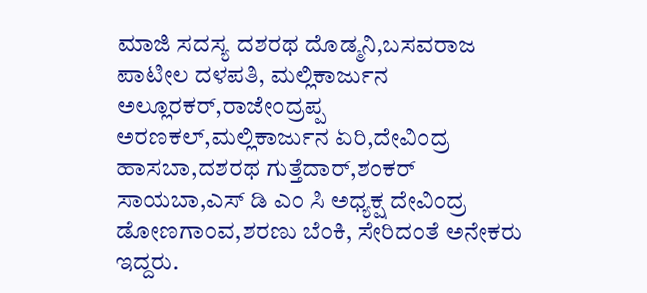ಮಾಜಿ ಸದಸ್ಯ ದಶರಥ ದೊಡ್ಮನಿ,ಬಸವರಾಜ ಪಾಟೀಲ ದಳಪತಿ, ಮಲ್ಲಿಕಾರ್ಜುನ ಅಲ್ಲೂರಕರ್,ರಾಜೇಂದ್ರಪ್ಪ ಅರಣಕಲ್,ಮಲ್ಲಿಕಾರ್ಜುನ ಏರಿ,ದೇವಿಂದ್ರ ಹಾಸಬಾ,ದಶರಥ ಗುತ್ತೆದಾರ್,ಶಂಕರ್ ಸಾಯಬಾ,ಎಸ್ ಡಿ ಎಂ ಸಿ ಅಧ್ಯಕ್ಷ ದೇವಿಂದ್ರ ಡೋಣಗಾಂವ,ಶರಣು ಬೆಂಕಿ, ಸೇರಿದಂತೆ ಅನೇಕರು ಇದ್ದರು.